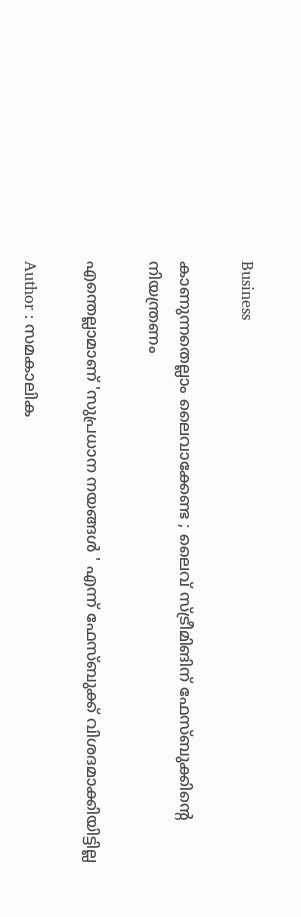Business

കാണുന്നതെല്ലാം ലൈവാക്കേണ്ട ; ലൈവ് സ്ട്രീമിങിന് ഫേസ്ബുക്കിന്റെ നിയന്ത്രണം

എന്തെല്ലാമാണ് 'സുപ്രധാന നയങ്ങള്‍ ' എന്ന് ഫേസ്ബുക്ക് വിശദമാക്കിയിട്ടില്ല

Author : സമകാലിക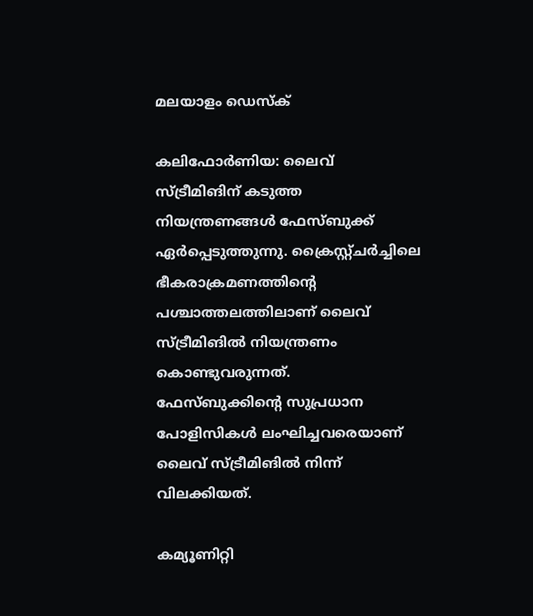മലയാളം ഡെസ്ക്

കലിഫോര്‍ണിയ: ലൈവ് സ്ട്രീമിങിന് കടുത്ത നിയന്ത്രണങ്ങള്‍ ഫേസ്ബുക്ക് ഏര്‍പ്പെടുത്തുന്നു. ക്രൈസ്റ്റ്ചര്‍ച്ചിലെ ഭീകരാക്രമണത്തിന്റെ പശ്ചാത്തലത്തിലാണ് ലൈവ് സ്ട്രീമിങില്‍ നിയന്ത്രണം കൊണ്ടുവരുന്നത്.  ഫേസ്ബുക്കിന്റെ സുപ്രധാന പോളിസികള്‍ ലംഘിച്ചവരെയാണ് ലൈവ് സ്ട്രീമിങില്‍ നിന്ന് വിലക്കിയത്.

കമ്യൂണിറ്റി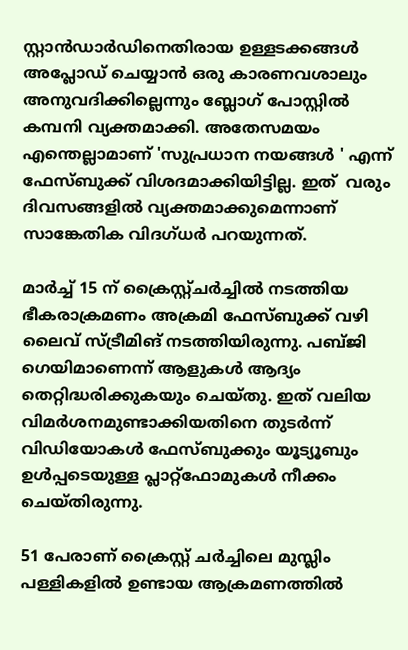സ്റ്റാന്‍ഡാര്‍ഡിനെതിരായ ഉള്ളടക്കങ്ങള്‍ അപ്ലോഡ് ചെയ്യാന്‍ ഒരു കാരണവശാലും അനുവദിക്കില്ലെന്നും ബ്ലോഗ് പോസ്റ്റില്‍ കമ്പനി വ്യക്തമാക്കി. അതേസമയം എന്തെല്ലാമാണ് 'സുപ്രധാന നയങ്ങള്‍ ' എന്ന് ഫേസ്ബുക്ക് വിശദമാക്കിയിട്ടില്ല. ഇത്  വരും ദിവസങ്ങളില്‍ വ്യക്തമാക്കുമെന്നാണ് സാങ്കേതിക വിദഗ്ധര്‍ പറയുന്നത്.

മാര്‍ച്ച് 15 ന് ക്രൈസ്റ്റ്ചര്‍ച്ചില്‍ നടത്തിയ ഭീകരാക്രമണം അക്രമി ഫേസ്ബുക്ക് വഴി ലൈവ് സ്ട്രീമിങ് നടത്തിയിരുന്നു. പബ്ജി ഗെയിമാണെന്ന് ആളുകള്‍ ആദ്യം തെറ്റിദ്ധരിക്കുകയും ചെയ്തു. ഇത് വലിയ വിമര്‍ശനമുണ്ടാക്കിയതിനെ തുടര്‍ന്ന് വിഡിയോകള്‍ ഫേസ്ബുക്കും യൂട്യൂബും ഉള്‍പ്പടെയുള്ള പ്ലാറ്റ്‌ഫോമുകള്‍ നീക്കം ചെയ്തിരുന്നു.

51 പേരാണ് ക്രൈസ്റ്റ് ചര്‍ച്ചിലെ മുസ്ലിം പള്ളികളില്‍ ഉണ്ടായ ആക്രമണത്തില്‍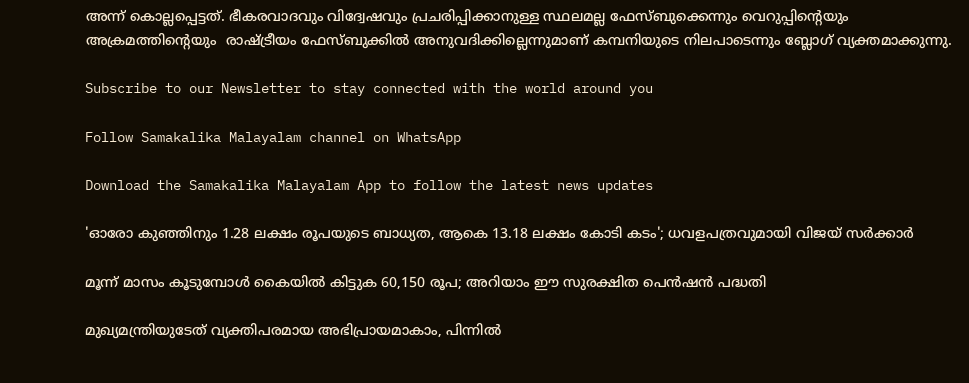അന്ന് കൊല്ലപ്പെട്ടത്. ഭീകരവാദവും വിദ്വേഷവും പ്രചരിപ്പിക്കാനുള്ള സ്ഥലമല്ല ഫേസ്ബുക്കെന്നും വെറുപ്പിന്റെയും അക്രമത്തിന്റെയും  രാഷ്ട്രീയം ഫേസ്ബുക്കില്‍ അനുവദിക്കില്ലെന്നുമാണ് കമ്പനിയുടെ നിലപാടെന്നും ബ്ലോഗ് വ്യക്തമാക്കുന്നു.

Subscribe to our Newsletter to stay connected with the world around you

Follow Samakalika Malayalam channel on WhatsApp

Download the Samakalika Malayalam App to follow the latest news updates

'ഓരോ കുഞ്ഞിനും 1.28 ലക്ഷം രൂപയുടെ ബാധ്യത, ആകെ 13.18 ലക്ഷം കോടി കടം'; ധവളപത്രവുമായി വിജയ്‌ സർക്കാർ

മൂന്ന് മാസം കൂടുമ്പോള്‍ കൈയില്‍ കിട്ടുക 60,150 രൂപ; അറിയാം ഈ സുരക്ഷിത പെന്‍ഷന്‍ പദ്ധതി

മുഖ്യമന്ത്രിയുടേത് വ്യക്തിപരമായ അഭിപ്രായമാകാം, പിന്നിൽ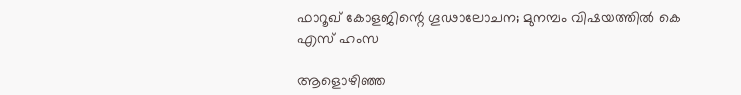ഫാറൂഖ് കോളജിന്റെ ഗൂഢാലോചന; മുനമ്പം വിഷയത്തിൽ കെ എസ് ഹംസ

ആളൊഴിഞ്ഞ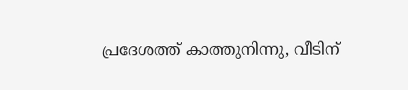പ്രദേശത്ത് കാത്തുനിന്നു, വീടിന്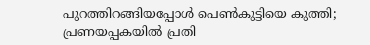പുറത്തിറങ്ങിയപ്പോള്‍ പെണ്‍കുട്ടിയെ കുത്തി; പ്രണയപ്പകയില്‍ പ്രതി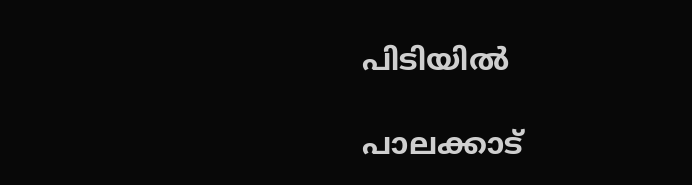പിടിയില്‍

പാലക്കാട്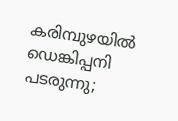കരിമ്പുഴയിൽ ഡെങ്കിപ്പനി പടരുന്നു;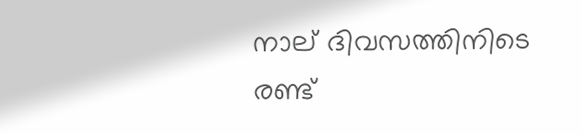നാല് ദിവസത്തിനിടെ രണ്ട്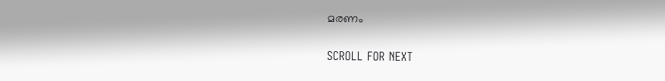മരണം

SCROLL FOR NEXT